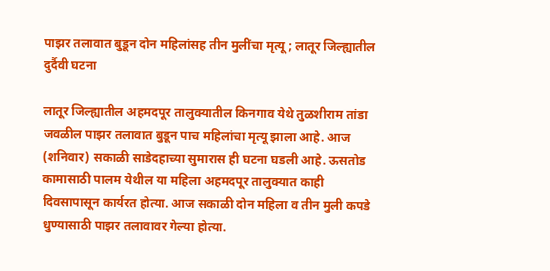पाझर तलावात बुडून दोन महिलांसह तीन मुलींचा मृत्यू ; लातूर जिल्ह्यातील दुर्दैवी घटना

लातूर जिल्ह्यातील अहमदपूर तालुक्यातील किनगाव येथे तुळशीराम तांडा जवळील पाझर तलावात बुडून पाच महिलांचा मृत्यू झाला आहे. आज (शनिवार) सकाळी साडेदहाच्या सुमारास ही घटना घडली आहे. ऊसतोड कामासाठी पालम येथील या महिला अहमदपूर तालुक्यात काही दिवसापासून कार्यरत होत्या. आज सकाळी दोन महिला व तीन मुली कपडे धुण्यासाठी पाझर तलावावर गेल्या होत्या.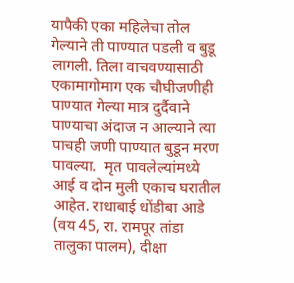यापैकी एका महिलेचा तोल गेल्याने ती पाण्यात पडली व बुडू लागली. तिला वाचवण्यासाठी एकामागोमाग एक चौघीजणीही पाण्यात गेल्या मात्र दुर्दैवाने पाण्याचा अंदाज न आल्याने त्या पाचही जणी पाण्यात बुडून मरण पावल्या.  मृत पावलेल्यांमध्ये आई व दोन मुली एकाच घरातील आहेत. राधाबाई धोंडीबा आडे (वय 45, रा. रामपूर तांडा तालुका पालम), दीक्षा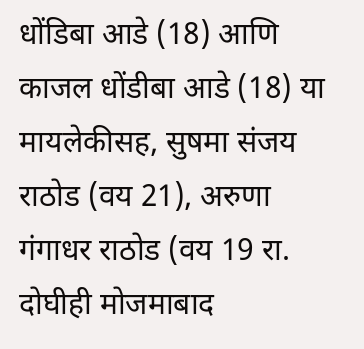धोंडिबा आडे (18) आणि काजल धोंडीबा आडे (18) या मायलेकीसह, सुषमा संजय राठोड (वय 21), अरुणा गंगाधर राठोड (वय 19 रा. दोघीही मोजमाबाद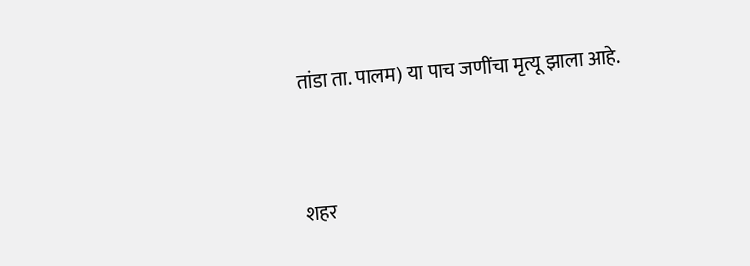तांडा ता. पालम) या पाच जणींचा मृत्यू झाला आहे.



शहर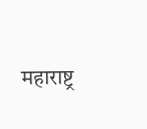महाराष्ट्र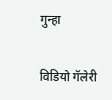गुन्हा

विडियो गॅलेरी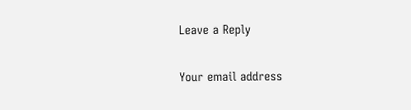Leave a Reply

Your email address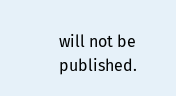will not be published.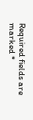Required fields are marked *